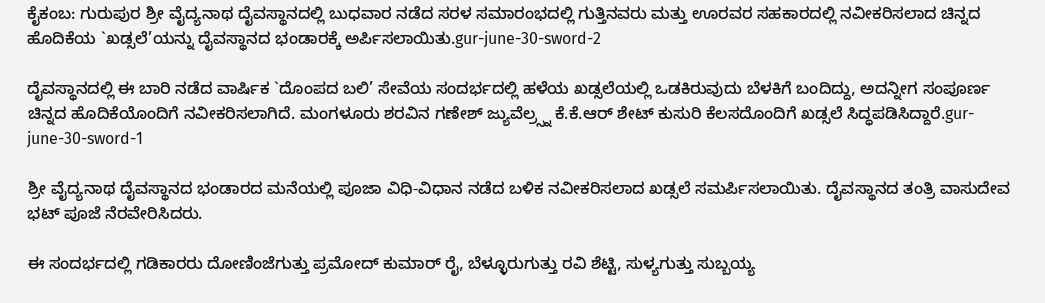ಕೈಕಂಬ: ಗುರುಪುರ ಶ್ರೀ ವೈದ್ಯನಾಥ ದೈವಸ್ಥಾನದಲ್ಲಿ ಬುಧವಾರ ನಡೆದ ಸರಳ ಸಮಾರಂಭದಲ್ಲಿ ಗುತ್ತಿನವರು ಮತ್ತು ಊರವರ ಸಹಕಾರದಲ್ಲಿ ನವೀಕರಿಸಲಾದ ಚಿನ್ನದ ಹೊದಿಕೆಯ `ಖಡ್ಸಲೆ’ಯನ್ನು ದೈವಸ್ಥಾನದ ಭಂಡಾರಕ್ಕೆ ಅರ್ಪಿಸಲಾಯಿತು.gur-june-30-sword-2

ದೈವಸ್ಥಾನದಲ್ಲಿ ಈ ಬಾರಿ ನಡೆದ ವಾರ್ಷಿಕ `ದೊಂಪದ ಬಲಿ’ ಸೇವೆಯ ಸಂದರ್ಭದಲ್ಲಿ ಹಳೆಯ ಖಡ್ಸಲೆಯಲ್ಲಿ ಒಡಕಿರುವುದು ಬೆಳಕಿಗೆ ಬಂದಿದ್ದು, ಅದನ್ನೀಗ ಸಂಪೂರ್ಣ ಚಿನ್ನದ ಹೊದಿಕೆಯೊಂದಿಗೆ ನವೀಕರಿಸಲಾಗಿದೆ. ಮಂಗಳೂರು ಶರವಿನ ಗಣೇಶ್ ಜ್ಯುವೆಲ್ರ‍್ಸ್ನ ಕೆ.ಕೆ.ಆರ್ ಶೇಟ್ ಕುಸುರಿ ಕೆಲಸದೊಂದಿಗೆ ಖಡ್ಸಲೆ ಸಿದ್ಧಪಡಿಸಿದ್ದಾರೆ.gur-june-30-sword-1

ಶ್ರೀ ವೈದ್ಯನಾಥ ದೈವಸ್ಥಾನದ ಭಂಡಾರದ ಮನೆಯಲ್ಲಿ ಪೂಜಾ ವಿಧಿ-ವಿಧಾನ ನಡೆದ ಬಳಿಕ ನವೀಕರಿಸಲಾದ ಖಡ್ಸಲೆ ಸಮರ್ಪಿಸಲಾಯಿತು. ದೈವಸ್ಥಾನದ ತಂತ್ರಿ ವಾಸುದೇವ ಭಟ್ ಪೂಜೆ ನೆರವೇರಿಸಿದರು.

ಈ ಸಂದರ್ಭದಲ್ಲಿ ಗಡಿಕಾರರು ದೋಣಿಂಜೆಗುತ್ತು ಪ್ರಮೋದ್ ಕುಮಾರ್ ರೈ, ಬೆಳ್ಳೂರುಗುತ್ತು ರವಿ ಶೆಟ್ಟಿ, ಸುಳ್ಯಗುತ್ತು ಸುಬ್ಬಯ್ಯ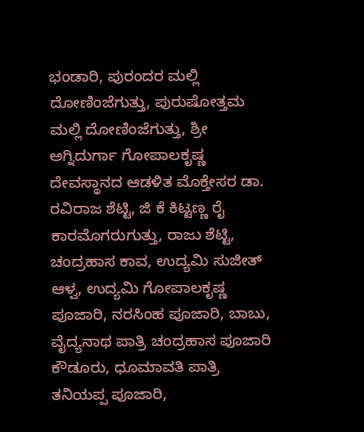ಭಂಡಾರಿ, ಪುರಂದರ ಮಲ್ಲಿ ದೋಣಿಂಜೆಗುತ್ತು, ಪುರುಷೋತ್ತಮ ಮಲ್ಲಿ ದೋಣಿಂಜೆಗುತ್ತು, ಶ್ರೀ ಅಗ್ನಿದುರ್ಗಾ ಗೋಪಾಲಕೃಷ್ಣ ದೇವಸ್ಥಾನದ ಆಡಳಿತ ಮೊಕ್ತೇಸರ ಡಾ. ರವಿರಾಜ ಶೆಟ್ಟಿ, ಜಿ ಕೆ ಕಿಟ್ಟಣ್ಣ ರೈ ಕಾರಮೊಗರುಗುತ್ತು, ರಾಜು ಶೆಟ್ಟಿ, ಚಂದ್ರಹಾಸ ಕಾವ, ಉದ್ಯಮಿ ಸುಜೀತ್ ಆಳ್ವ, ಉದ್ಯಮಿ ಗೋಪಾಲಕೃಷ್ಣ ಪೂಜಾರಿ, ನರಸಿಂಹ ಪೂಜಾರಿ, ಬಾಬು, ವೈದ್ಯನಾಥ ಪಾತ್ರಿ ಚಂದ್ರಹಾಸ ಪೂಜಾರಿ ಕೌಡೂರು, ಧೂಮಾವತಿ ಪಾತ್ರಿ ತನಿಯಪ್ಪ ಪೂಜಾರಿ,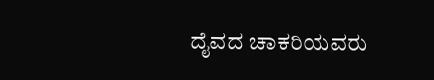ದೈವದ ಚಾಕರಿಯವರು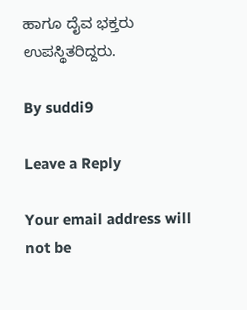ಹಾಗೂ ದೈವ ಭಕ್ತರು ಉಪಸ್ಥಿತರಿದ್ದರು.

By suddi9

Leave a Reply

Your email address will not be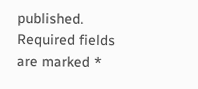published. Required fields are marked *